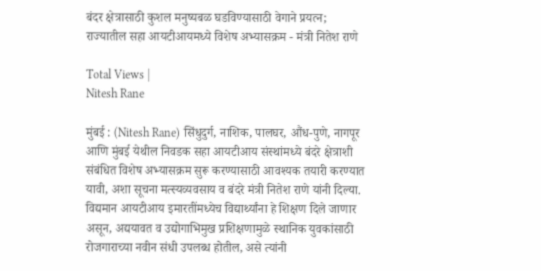बंदर क्षेत्रासाठी कुशल मनुष्यबळ घडविण्यासाठी वेगाने प्रयत्न; राज्यातील सहा आयटीआयमध्ये विशेष अभ्यासक्रम - मंत्री नितेश राणे

Total Views |
Nitesh Rane

मुंबई : (Nitesh Rane) सिंधुदुर्ग, नाशिक, पालघर, औंध-पुणे, नागपूर आणि मुंबई येथील निवडक सहा आयटीआय संस्थांमध्ये बंदरे क्षेत्राशी संबंधित विशेष अभ्यासक्रम सुरू करण्यासाठी आवश्यक तयारी करण्यात यावी, अशा सूचना मत्स्यव्यवसाय व बंदरे मंत्री नितेश राणे यांनी दिल्या. विद्यमान आयटीआय इमारतींमध्येच विद्यार्थ्यांना हे शिक्षण दिले जाणार असून, अद्ययावत व उद्योगाभिमुख प्रशिक्षणामुळे स्थानिक युवकांसाठी रोजगाराच्या नवीन संधी उपलब्ध होतील, असे त्यांनी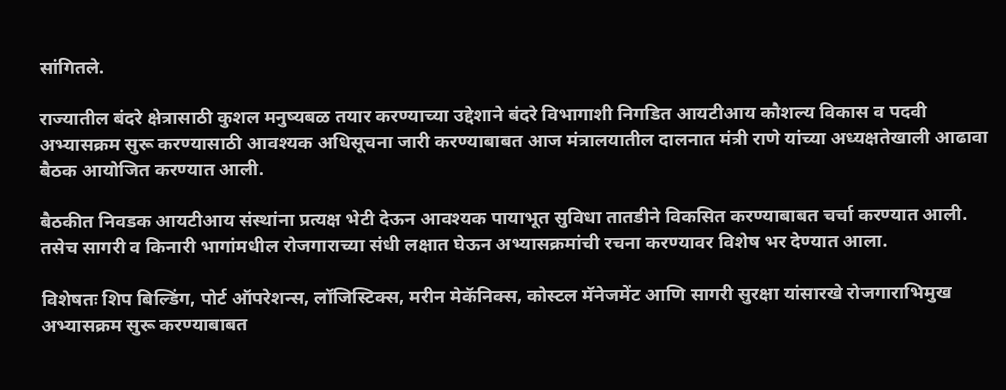सांगितले.

राज्यातील बंदरे क्षेत्रासाठी कुशल मनुष्यबळ तयार करण्याच्या उद्देशाने बंदरे विभागाशी निगडित आयटीआय कौशल्य विकास व पदवी अभ्यासक्रम सुरू करण्यासाठी आवश्यक अधिसूचना जारी करण्याबाबत आज मंत्रालयातील दालनात मंत्री राणे यांच्या अध्यक्षतेखाली आढावा बैठक आयोजित करण्यात आली.

बैठकीत निवडक आयटीआय संस्थांना प्रत्यक्ष भेटी देऊन आवश्यक पायाभूत सुविधा तातडीने विकसित करण्याबाबत चर्चा करण्यात आली. तसेच सागरी व किनारी भागांमधील रोजगाराच्या संधी लक्षात घेऊन अभ्यासक्रमांची रचना करण्यावर विशेष भर देण्यात आला.

विशेषतः शिप बिल्डिंग, पोर्ट ऑपरेशन्स, लॉजिस्टिक्स, मरीन मेकॅनिक्स, कोस्टल मॅनेजमेंट आणि सागरी सुरक्षा यांसारखे रोजगाराभिमुख अभ्यासक्रम सुरू करण्याबाबत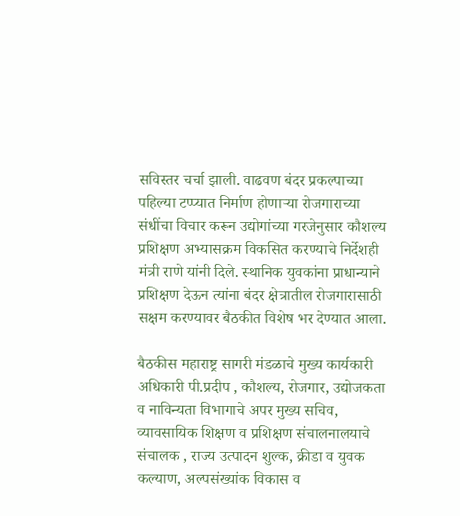सविस्तर चर्चा झाली. वाढवण बंदर प्रकल्पाच्या पहिल्या टप्प्यात निर्माण होणाऱ्या रोजगाराच्या संधींचा विचार करून उद्योगांच्या गरजेनुसार कौशल्य प्रशिक्षण अभ्यासक्रम विकसित करण्याचे निर्देशही मंत्री राणे यांनी दिले. स्थानिक युवकांना प्राधान्याने प्रशिक्षण देऊन त्यांना बंदर क्षेत्रातील रोजगारासाठी सक्षम करण्यावर बैठकीत विशेष भर देण्यात आला.

बैठकीस महाराष्ट्र सागरी मंडळाचे मुख्य कार्यकारी अधिकारी पी.प्रदीप , कौशल्य, रोजगार, उद्योजकता व नाविन्यता विभागाचे अपर मुख्य सचिव, व्यावसायिक शिक्षण व प्रशिक्षण संचालनालयाचे संचालक , राज्य उत्पादन शुल्क, क्रीडा व युवक कल्याण, अल्पसंख्यांक विकास व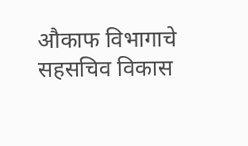औकाफ विभागाचे सहसचिव विकास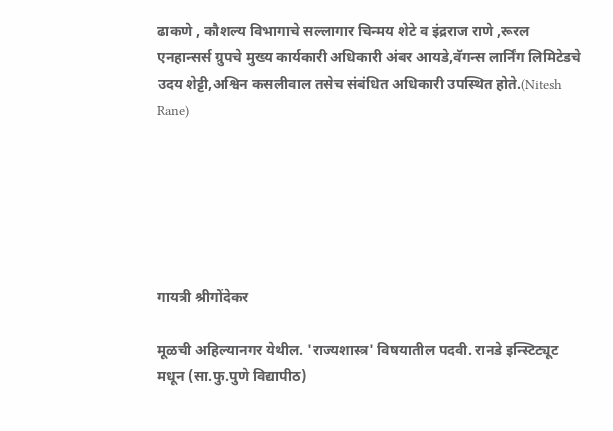ढाकणे , कौशल्य विभागाचे सल्लागार चिन्मय शेटे व इंद्रराज राणे ,रूरल एनहान्सर्स ग्रुपचे मुख्य कार्यकारी अधिकारी अंबर आयडे,वॅगन्स लार्निंग लिमिटेडचे उदय शेट्टी,अश्विन कसलीवाल तसेच संबंधित अधिकारी उपस्थित होते.(Nitesh Rane)






गायत्री श्रीगोंदेकर

मूळची अहिल्यानगर येथील. 'राज्यशास्त्र' विषयातील पदवी. रानडे इन्स्टिट्यूट मधून (सा.फु.पुणे विद्यापीठ)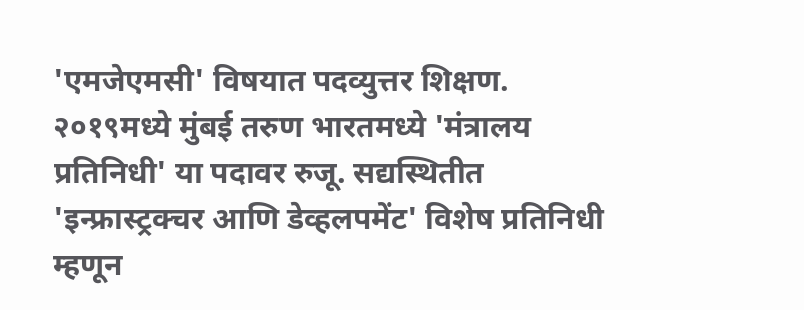'एमजेएमसी' विषयात पदव्युत्तर शिक्षण. २०१९मध्ये मुंबई तरुण भारतमध्ये 'मंत्रालय प्रतिनिधी' या पदावर रुजू. सद्यस्थितीत 'इन्फ्रास्ट्रक्चर आणि डेव्हलपमेंट' विशेष प्रतिनिधी म्हणून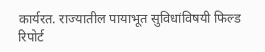कार्यरत. राज्यातील पायाभूत सुविधांविषयी फिल्ड रिपोर्ट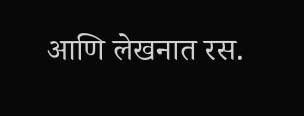आणि लेखनात रस.